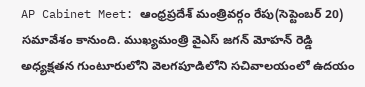AP Cabinet Meet: ఆంధ్రప్రదేశ్ మంత్రివర్గం రేపు(సెప్టెంబర్ 20) సమావేశం కానుంది. ముఖ్యమంత్రి వైఎస్ జగన్ మోహన్ రెడ్డి అధ్యక్షతన గుంటూరులోని వెలగపూడిలోని సచివాలయంలో ఉదయం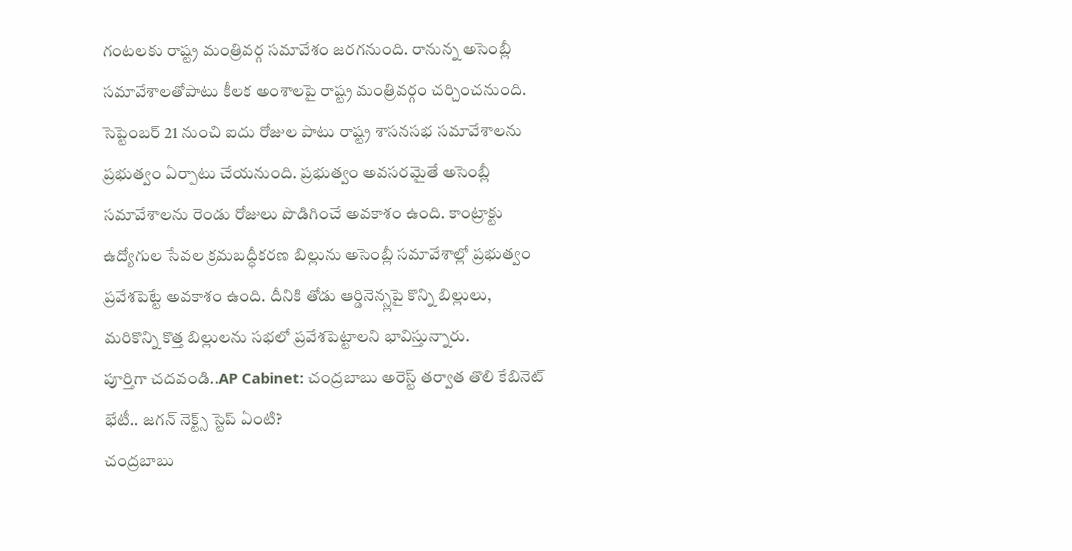గంటలకు రాష్ట్ర మంత్రివర్గ సమావేశం జరగనుంది. రానున్న అసెంబ్లీ సమావేశాలతోపాటు కీలక అంశాలపై రాష్ట్ర మంత్రివర్గం చర్చించనుంది. సెప్టెంబర్ 21 నుంచి ఐదు రోజుల పాటు రాష్ట్ర శాసనసభ సమావేశాలను ప్రభుత్వం ఏర్పాటు చేయనుంది. ప్రభుత్వం అవసరమైతే అసెంబ్లీ సమావేశాలను రెండు రోజులు పొడిగించే అవకాశం ఉంది. కాంట్రాక్టు ఉద్యోగుల సేవల క్రమబద్ధీకరణ బిల్లును అసెంబ్లీ సమావేశాల్లో ప్రభుత్వం ప్రవేశపెట్టే అవకాశం ఉంది. దీనికి తోడు ఆర్డినెన్స్లపై కొన్ని బిల్లులు, మరికొన్ని కొత్త బిల్లులను సభలో ప్రవేశపెట్టాలని భావిస్తున్నారు.
పూర్తిగా చదవండి..AP Cabinet: చంద్రబాబు అరెస్ట్ తర్వాత తొలి కేబినెట్ భేటీ.. జగన్ నెక్ట్స్ స్టెప్ ఏంటి?
చంద్రబాబు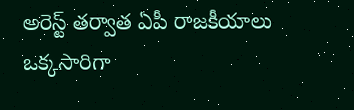అరెస్ట్ తర్వాత ఏపీ రాజకీయాలు ఒక్కసారిగా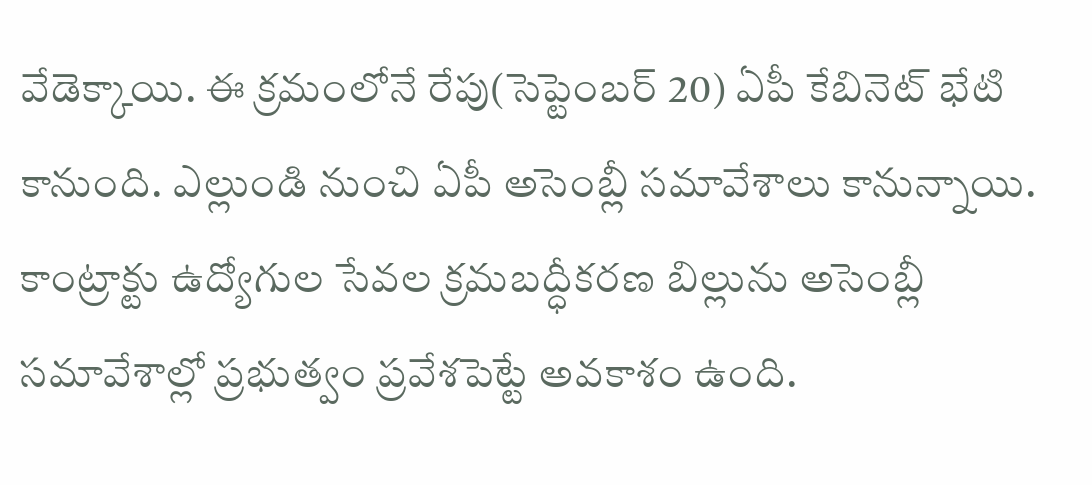వేడెక్కాయి. ఈ క్రమంలోనే రేపు(సెప్టెంబర్ 20) ఏపీ కేబినెట్ భేటి కానుంది. ఎల్లుండి నుంచి ఏపీ అసెంబ్లీ సమావేశాలు కానున్నాయి. కాంట్రాక్టు ఉద్యోగుల సేవల క్రమబద్ధీకరణ బిల్లును అసెంబ్లీ సమావేశాల్లో ప్రభుత్వం ప్రవేశపెట్టే అవకాశం ఉంది.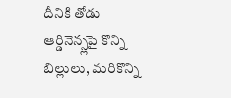దీనికి తోడు ఆర్డినెన్స్లపై కొన్ని బిల్లులు, మరికొన్ని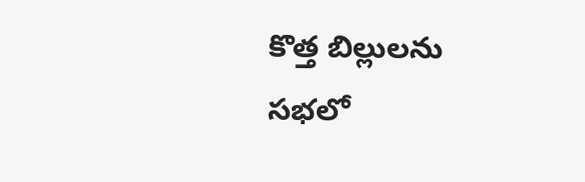కొత్త బిల్లులను సభలో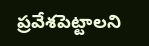ప్రవేశపెట్టాలని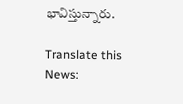భావిస్తున్నారు.

Translate this News: